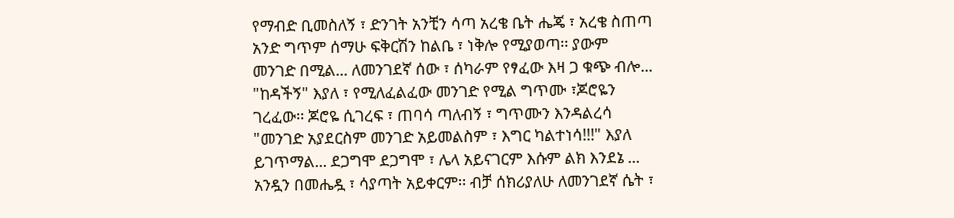የማብድ ቢመስለኝ ፣ ድንገት አንቺን ሳጣ አረቄ ቤት ሔጄ ፣ አረቄ ስጠጣ አንድ ግጥም ሰማሁ ፍቅርሽን ከልቤ ፣ ነቅሎ የሚያወጣ፡፡ ያውም መንገድ በሚል... ለመንገደኛ ሰው ፣ ሰካራም የፃፈው እዛ ጋ ቁጭ ብሎ... "ከዳችኝ" እያለ ፣ የሚለፈልፈው መንገድ የሚል ግጥሙ ፣ጆሮዬን ገረፈው፡፡ ጆሮዬ ሲገረፍ ፣ ጠባሳ ጣለብኝ ፣ ግጥሙን እንዳልረሳ "መንገድ አያደርስም መንገድ አይመልስም ፣ እግር ካልተነሳ!!!" እያለ ይገጥማል... ደጋግሞ ደጋግሞ ፣ ሌላ አይናገርም እሱም ልክ እንደኔ ... አንዷን በመሔዷ ፣ ሳያጣት አይቀርም፡፡ ብቻ ሰክሪያለሁ ለመንገደኛ ሴት ፣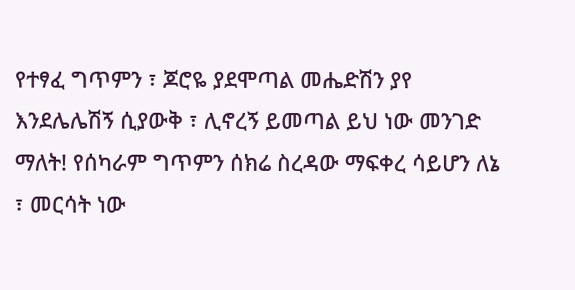የተፃፈ ግጥምን ፣ ጆሮዬ ያደሞጣል መሔድሽን ያየ እንደሌሌሽኝ ሲያውቅ ፣ ሊኖረኝ ይመጣል ይህ ነው መንገድ ማለት! የሰካራም ግጥምን ሰክሬ ስረዳው ማፍቀረ ሳይሆን ለኔ ፣ መርሳት ነው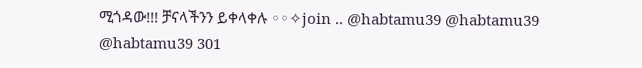ሚጎዳው!!! ቻናላችንን ይቀላቀሉ ◦◦✧join .. @habtamu39 @habtamu39 @habtamu39 301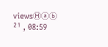viewsⒽⓐⓑ ²¹ , 08:59